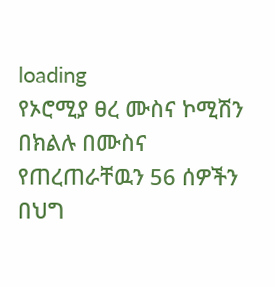loading
የኦሮሚያ ፀረ ሙስና ኮሚሽን በክልሉ በሙስና የጠረጠራቸዉን 56 ሰዎችን በህግ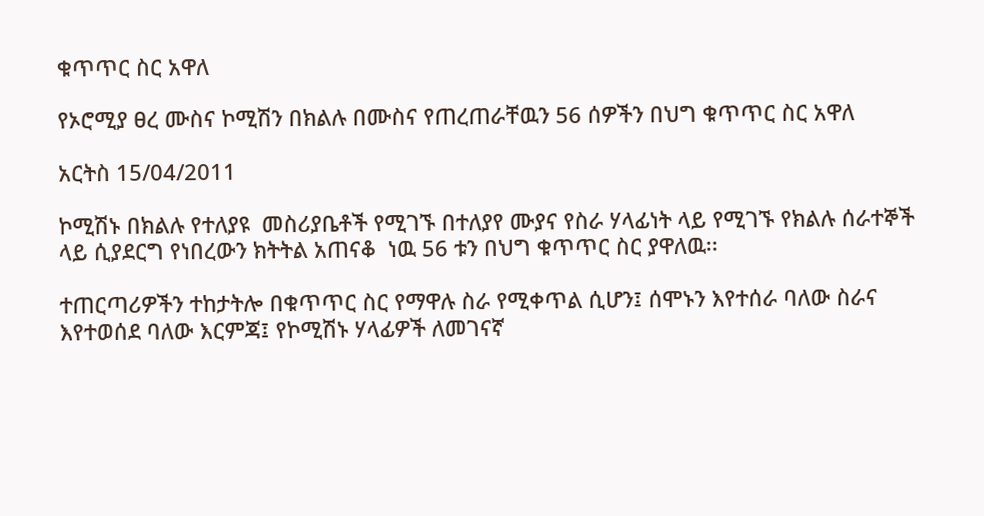ቁጥጥር ስር አዋለ

የኦሮሚያ ፀረ ሙስና ኮሚሽን በክልሉ በሙስና የጠረጠራቸዉን 56 ሰዎችን በህግ ቁጥጥር ስር አዋለ

አርትስ 15/04/2011

ኮሚሽኑ በክልሉ የተለያዩ  መስሪያቤቶች የሚገኙ በተለያየ ሙያና የስራ ሃላፊነት ላይ የሚገኙ የክልሉ ሰራተኞች ላይ ሲያደርግ የነበረውን ክትትል አጠናቆ  ነዉ 56 ቱን በህግ ቁጥጥር ስር ያዋለዉ፡፡

ተጠርጣሪዎችን ተከታትሎ በቁጥጥር ስር የማዋሉ ስራ የሚቀጥል ሲሆን፤ ሰሞኑን እየተሰራ ባለው ስራና እየተወሰደ ባለው እርምጃ፤ የኮሚሽኑ ሃላፊዎች ለመገናኛ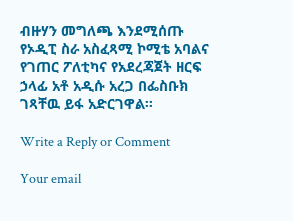ብዙሃን መግለጫ እንደሚሰጡ የኦዲፒ ስራ አስፈጻሚ ኮሚቴ አባልና የገጠር ፖለቲካና የአደረጃጀት ዘርፍ ኃላፊ አቶ አዲሱ አረጋ በፌስቡክ ገጻቸዉ ይፋ አድርገዋል፡፡

Write a Reply or Comment

Your email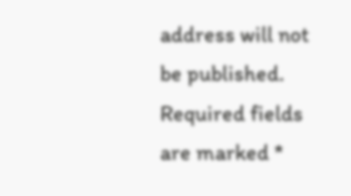address will not be published. Required fields are marked *